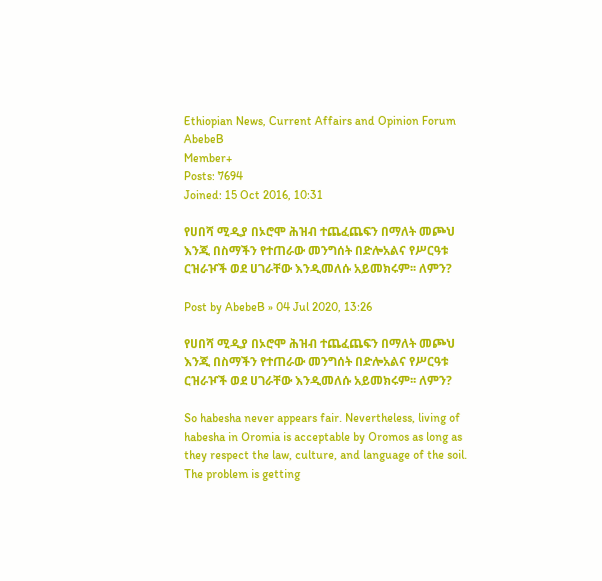Ethiopian News, Current Affairs and Opinion Forum
AbebeB
Member+
Posts: 7694
Joined: 15 Oct 2016, 10:31

የሀበሻ ሚዲያ በኦሮሞ ሕዝብ ተጨፈጨፍን በማለት መጮህ እንጂ በስማችን የተጠራው መንግሰት በድሎአልና የሥርዓቱ ርዝራዦች ወደ ሀገራቸው እንዲመለሱ አይመክሩም፡፡ ለምን?

Post by AbebeB » 04 Jul 2020, 13:26

የሀበሻ ሚዲያ በኦሮሞ ሕዝብ ተጨፈጨፍን በማለት መጮህ እንጂ በስማችን የተጠራው መንግሰት በድሎአልና የሥርዓቱ ርዝራዦች ወደ ሀገራቸው እንዲመለሱ አይመክሩም፡፡ ለምን?

So habesha never appears fair. Nevertheless, living of habesha in Oromia is acceptable by Oromos as long as they respect the law, culture, and language of the soil. The problem is getting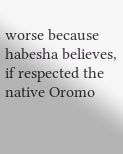worse because habesha believes, if respected the native Oromo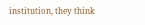institution, they think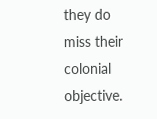they do miss their colonial objective.